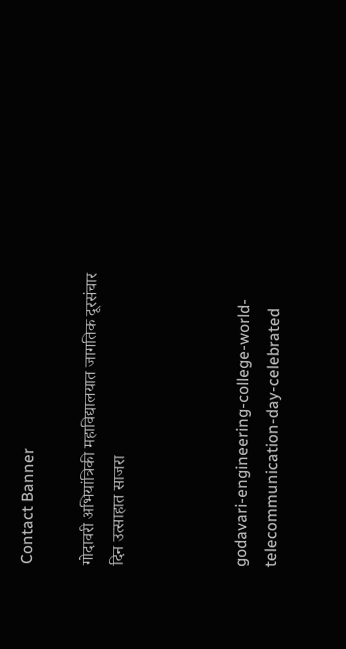Contact Banner

गोदावरी अभियांत्रिकी महाविद्यालयात जागतिक दूरसंचार दिन उत्साहात साजरा



godavari-engineering-college-world-telecommunication-day-celebrated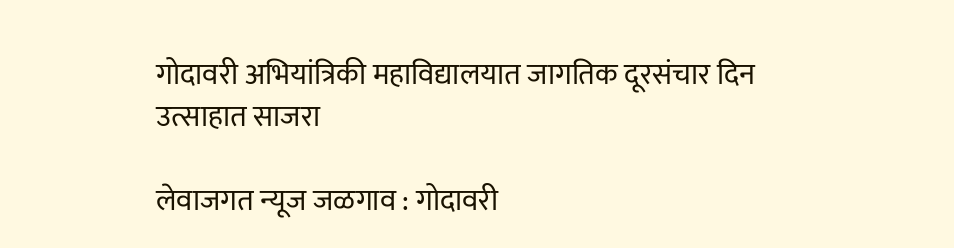गोदावरी अभियांत्रिकी महाविद्यालयात जागतिक दूरसंचार दिन उत्साहात साजरा

लेवाजगत न्यूज जळगाव : गोदावरी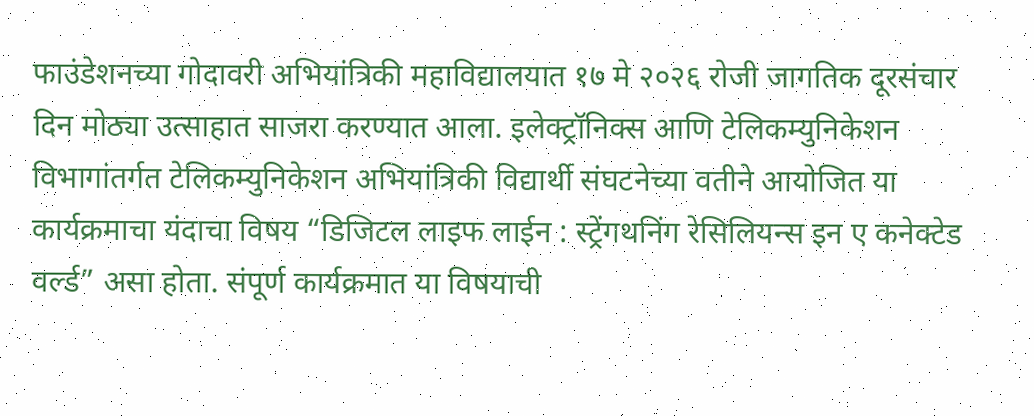फाउंडेशनच्या गोदावरी अभियांत्रिकी महाविद्यालयात १७ मे २०२६ रोजी जागतिक दूरसंचार दिन मोठ्या उत्साहात साजरा करण्यात आला. इलेक्ट्रॉनिक्स आणि टेलिकम्युनिकेशन विभागांतर्गत टेलिकम्युनिकेशन अभियांत्रिकी विद्यार्थी संघटनेच्या वतीने आयोजित या कार्यक्रमाचा यंदाचा विषय “डिजिटल लाइफ लाईन : स्ट्रेंगथनिंग रेसिलियन्स इन ए कनेक्टेड वर्ल्ड” असा होता. संपूर्ण कार्यक्रमात या विषयाची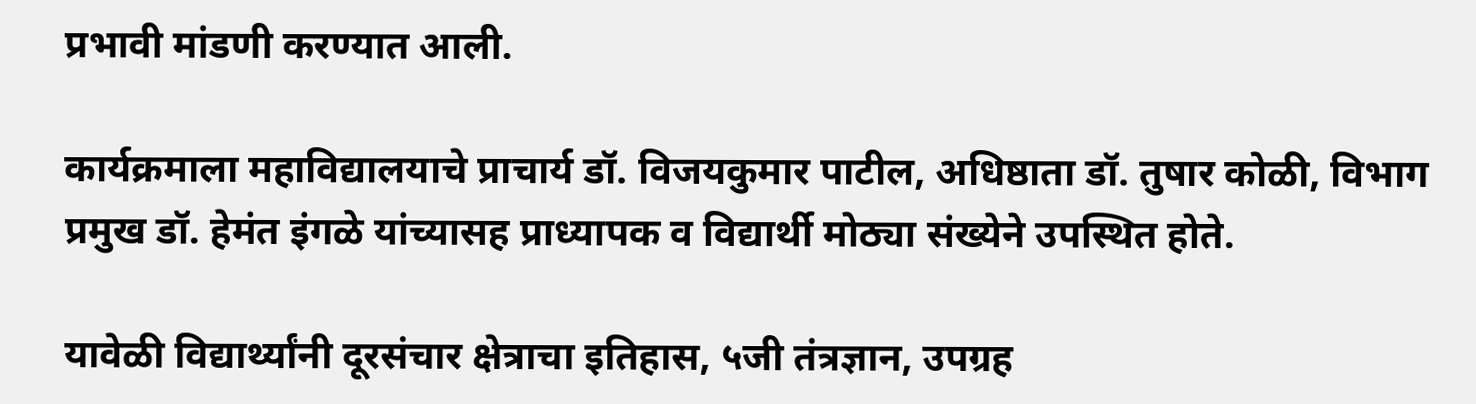प्रभावी मांडणी करण्यात आली.

कार्यक्रमाला महाविद्यालयाचे प्राचार्य डॉ. विजयकुमार पाटील, अधिष्ठाता डॉ. तुषार कोळी, विभाग प्रमुख डॉ. हेमंत इंगळे यांच्यासह प्राध्यापक व विद्यार्थी मोठ्या संख्येने उपस्थित होते.

यावेळी विद्यार्थ्यांनी दूरसंचार क्षेत्राचा इतिहास, ५जी तंत्रज्ञान, उपग्रह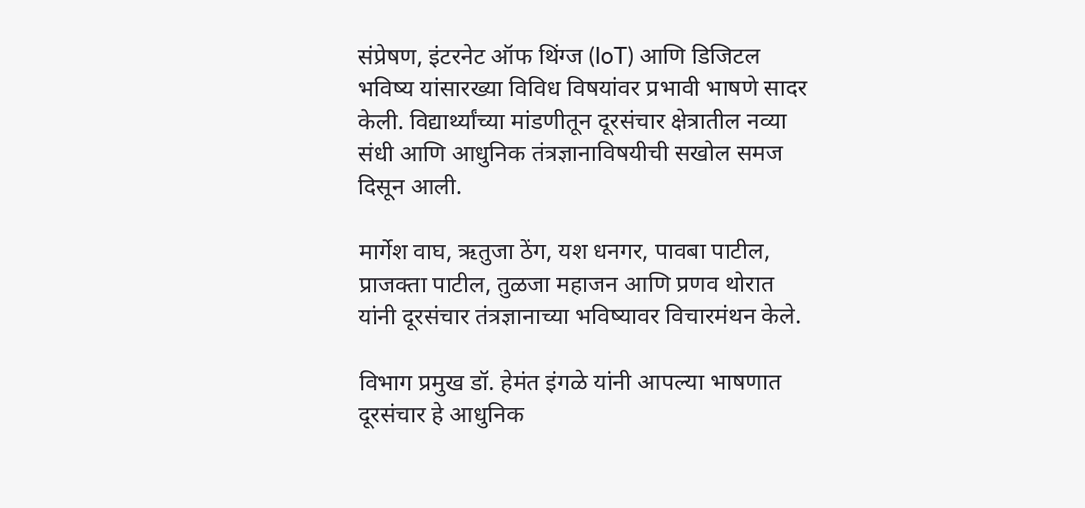संप्रेषण, इंटरनेट ऑफ थिंग्ज (IoT) आणि डिजिटल भविष्य यांसारख्या विविध विषयांवर प्रभावी भाषणे सादर केली. विद्यार्थ्यांच्या मांडणीतून दूरसंचार क्षेत्रातील नव्या संधी आणि आधुनिक तंत्रज्ञानाविषयीची सखोल समज दिसून आली.

मार्गेश वाघ, ऋतुजा ठेंग, यश धनगर, पावबा पाटील, प्राजक्ता पाटील, तुळजा महाजन आणि प्रणव थोरात यांनी दूरसंचार तंत्रज्ञानाच्या भविष्यावर विचारमंथन केले.

विभाग प्रमुख डॉ. हेमंत इंगळे यांनी आपल्या भाषणात दूरसंचार हे आधुनिक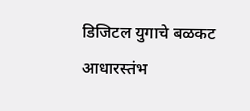डिजिटल युगाचे बळकट आधारस्तंभ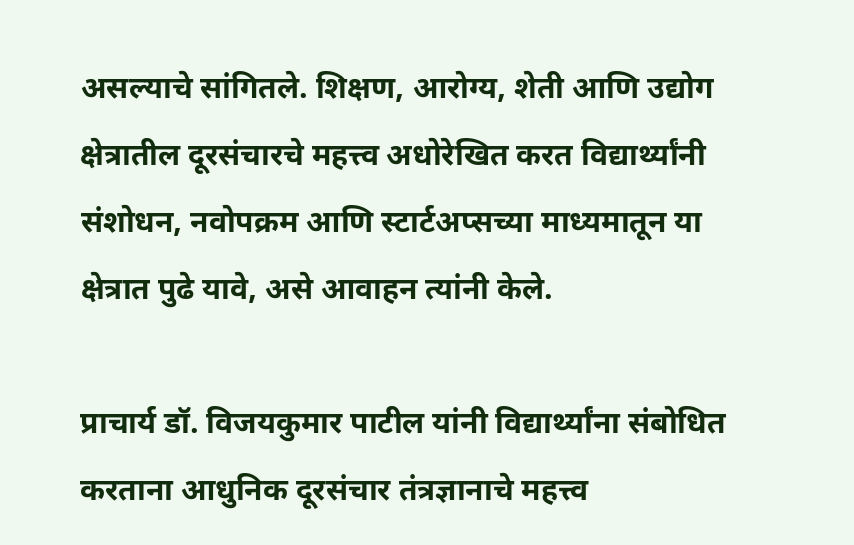असल्याचे सांगितले. शिक्षण, आरोग्य, शेती आणि उद्योग क्षेत्रातील दूरसंचारचे महत्त्व अधोरेखित करत विद्यार्थ्यांनी संशोधन, नवोपक्रम आणि स्टार्टअप्सच्या माध्यमातून या क्षेत्रात पुढे यावे, असे आवाहन त्यांनी केले.

प्राचार्य डॉ. विजयकुमार पाटील यांनी विद्यार्थ्यांना संबोधित करताना आधुनिक दूरसंचार तंत्रज्ञानाचे महत्त्व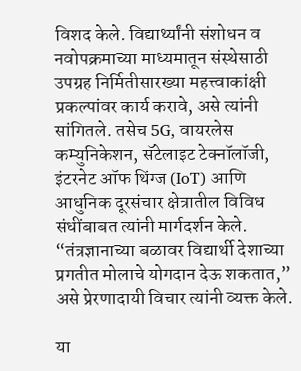विशद केले. विद्यार्थ्यांनी संशोधन व नवोपक्रमाच्या माध्यमातून संस्थेसाठी उपग्रह निर्मितीसारख्या महत्त्वाकांक्षी प्रकल्पांवर कार्य करावे, असे त्यांनी सांगितले. तसेच 5G, वायरलेस कम्युनिकेशन, सॅटेलाइट टेक्नॉलॉजी, इंटरनेट ऑफ थिंग्ज (IoT) आणि आधुनिक दूरसंचार क्षेत्रातील विविध संधींबाबत त्यांनी मार्गदर्शन केले. “तंत्रज्ञानाच्या बळावर विद्यार्थी देशाच्या प्रगतीत मोलाचे योगदान देऊ शकतात,” असे प्रेरणादायी विचार त्यांनी व्यक्त केले.

या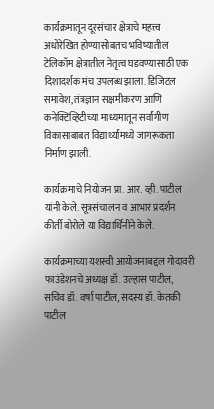कार्यक्रमातून दूरसंचार क्षेत्राचे महत्त्व अधोरेखित होण्यासोबतच भविष्यातील टेलिकॉम क्षेत्रातील नेतृत्व घडवण्यासाठी एक दिशादर्शक मंच उपलब्ध झाला. डिजिटल समावेश, तंत्रज्ञान सक्षमीकरण आणि कनेक्टिव्हिटीच्या माध्यमातून सर्वांगीण विकासाबाबत विद्यार्थ्यांमध्ये जागरूकता निर्माण झाली.

कार्यक्रमाचे नियोजन प्रा. आर. व्ही. पाटील यांनी केले. सूत्रसंचालन व आभार प्रदर्शन कीर्ती बोरोले या विद्यार्थिनीने केले.

कार्यक्रमाच्या यशस्वी आयोजनाबद्दल गोदावरी फाउंडेशनचे अध्यक्ष डॉ. उल्हास पाटील, सचिव डॉ. वर्षा पाटील, सदस्य डॉ. केतकी पाटील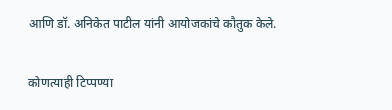आणि डॉ. अनिकेत पाटील यांनी आयोजकांचे कौतुक केले.

कोणत्याही टिप्पण्‍या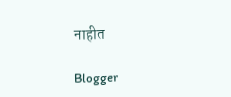नाहीत

Blogger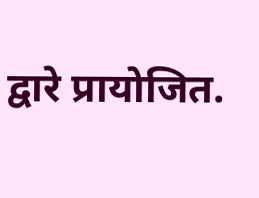द्वारे प्रायोजित.